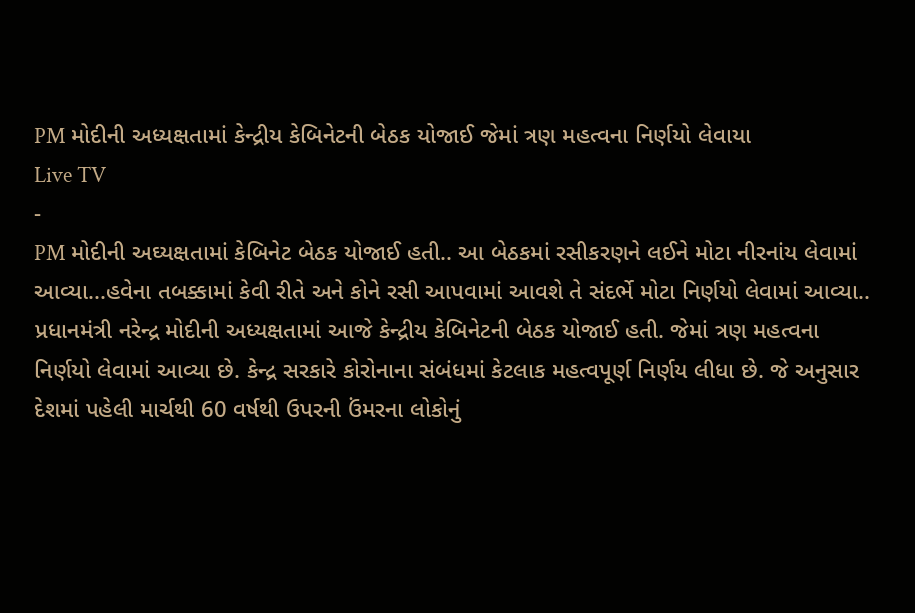PM મોદીની અધ્યક્ષતામાં કેન્દ્રીય કેબિનેટની બેઠક યોજાઈ જેમાં ત્રણ મહત્વના નિર્ણયો લેવાયા
Live TV
-
PM મોદીની અઘ્યક્ષતામાં કેબિનેટ બેઠક યોજાઈ હતી.. આ બેઠકમાં રસીકરણને લઈને મોટા નીરનાંય લેવામાં આવ્યા...હવેના તબક્કામાં કેવી રીતે અને કોને રસી આપવામાં આવશે તે સંદર્ભે મોટા નિર્ણયો લેવામાં આવ્યા..
પ્રધાનમંત્રી નરેન્દ્ર મોદીની અધ્યક્ષતામાં આજે કેન્દ્રીય કેબિનેટની બેઠક યોજાઈ હતી. જેમાં ત્રણ મહત્વના નિર્ણયો લેવામાં આવ્યા છે. કેન્દ્ર સરકારે કોરોનાના સંબંધમાં કેટલાક મહત્વપૂર્ણ નિર્ણય લીધા છે. જે અનુસાર દેશમાં પહેલી માર્ચથી 60 વર્ષથી ઉપરની ઉંમરના લોકોનું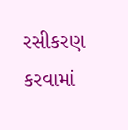રસીકરણ કરવામાં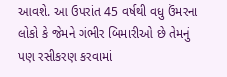આવશે. આ ઉપરાંત 45 વર્ષથી વધુ ઉંમરના લોકો કે જેમને ગંભીર બિમારીઓ છે તેમનું પણ રસીકરણ કરવામાં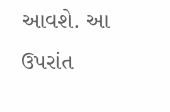આવશે. આ ઉપરાંત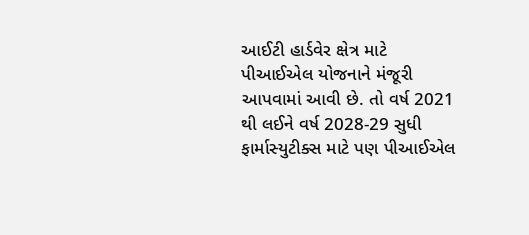આઈટી હાર્ડવેર ક્ષેત્ર માટે પીઆઈએલ યોજનાને મંજૂરી આપવામાં આવી છે. તો વર્ષ 2021 થી લઈને વર્ષ 2028-29 સુધી ફાર્માસ્યુટીક્સ માટે પણ પીઆઈએલ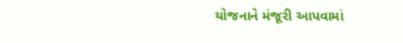યોજનાને મંજૂરી આપવામાં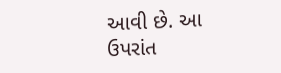આવી છે. આ ઉપરાંત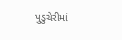પુડુચેરીમાં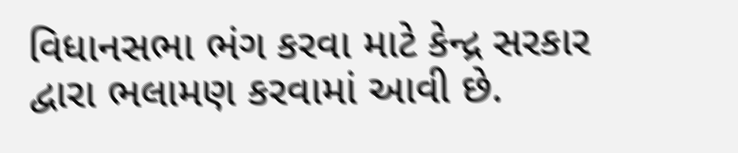વિધાનસભા ભંગ કરવા માટે કેન્દ્ર સરકાર દ્વારા ભલામણ કરવામાં આવી છે.